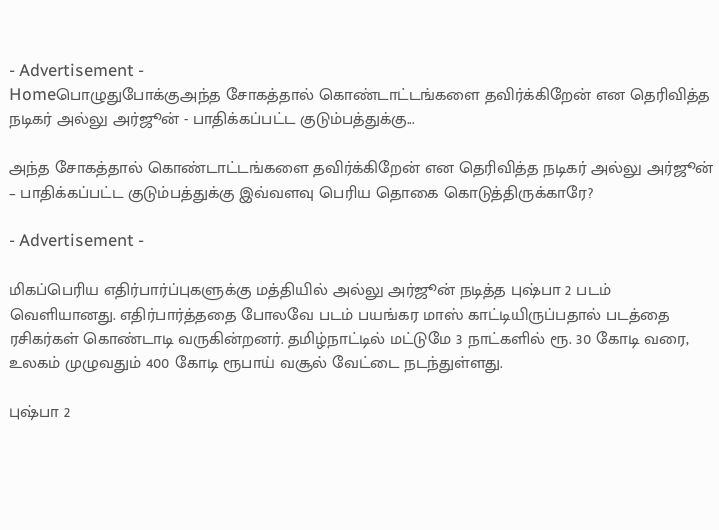- Advertisement -
Homeபொழுதுபோக்குஅந்த சோகத்தால் கொண்டாட்டங்களை தவிர்க்கிறேன் என தெரிவித்த நடிகர் அல்லு அர்ஜூன் - பாதிக்கப்பட்ட குடும்பத்துக்கு...

அந்த சோகத்தால் கொண்டாட்டங்களை தவிர்க்கிறேன் என தெரிவித்த நடிகர் அல்லு அர்ஜூன் – பாதிக்கப்பட்ட குடும்பத்துக்கு இவ்வளவு பெரிய தொகை கொடுத்திருக்காரே?

- Advertisement -

மிகப்பெரிய எதிர்பார்ப்புகளுக்கு மத்தியில் அல்லு அர்ஜூன் நடித்த புஷ்பா 2 படம் வெளியானது. எதிர்பார்த்ததை போலவே படம் பயங்கர மாஸ் காட்டியிருப்பதால் படத்தை ரசிகர்கள் கொண்டாடி வருகின்றனர். தமிழ்நாட்டில் மட்டுமே 3 நாட்களில் ரூ. 30 கோடி வரை, உலகம் முழுவதும் 400 கோடி ரூபாய் வசூல் வேட்டை நடந்துள்ளது.

புஷ்பா 2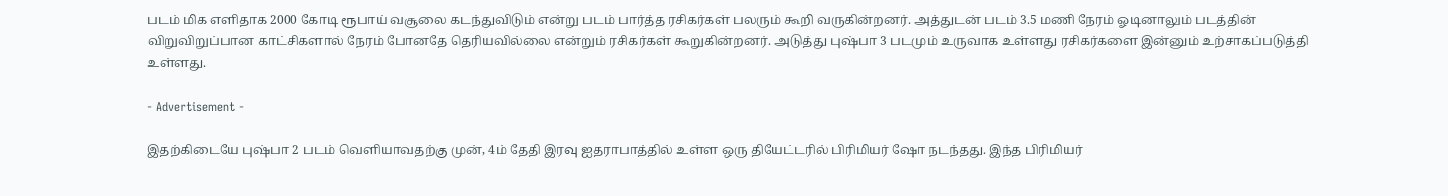படம் மிக எளிதாக 2000 கோடி ரூபாய் வசூலை கடந்துவிடும் என்று படம் பார்த்த ரசிகர்கள் பலரும் கூறி வருகின்றனர். அத்துடன் படம் 3.5 மணி நேரம் ஓடினாலும் படத்தின் விறுவிறுப்பான காட்சிகளால் நேரம் போனதே தெரியவில்லை என்றும் ரசிகர்கள் கூறுகின்றனர். அடுத்து புஷ்பா 3 படமும் உருவாக உள்ளது ரசிகர்களை இன்னும் உற்சாகப்படுத்தி உள்ளது.

- Advertisement -

இதற்கிடையே புஷ்பா 2 படம் வெளியாவதற்கு முன், 4ம் தேதி இரவு ஐதராபாத்தில் உள்ள ஒரு தியேட்டரில் பிரிமியர் ஷோ நடந்தது. இந்த பிரிமியர்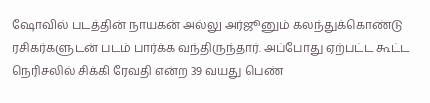ஷோவில் படத்தின் நாயகன் அல்லு அர்ஜூனும் கலந்துக்கொண்டு ரசிகர்களுடன் படம் பார்க்க வந்திருந்தார். அப்போது ஏற்பட்ட கூட்ட நெரிசலில் சிக்கி ரேவதி என்ற 39 வயது பெண்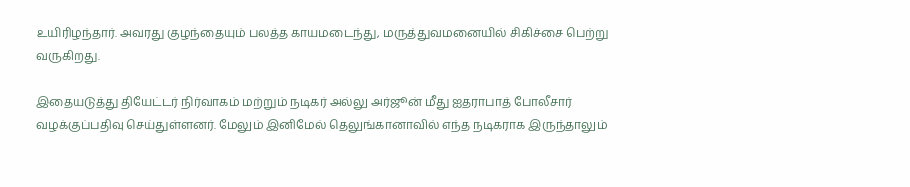உயிரிழந்தார். அவரது குழந்தையும் பலத்த காயமடைந்து, மருத்துவமனையில் சிகிச்சை பெற்று வருகிறது.

இதையடுத்து தியேட்டர் நிர்வாகம் மற்றும் நடிகர் அல்லு அர்ஜூன் மீது ஐதராபாத் போலீசார் வழக்குப்பதிவு செய்துள்ளனர். மேலும் இனிமேல் தெலுங்கானாவில் எந்த நடிகராக இருந்தாலும்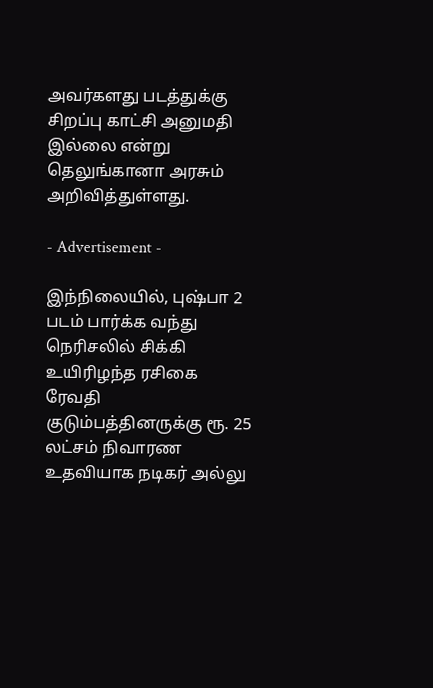அவர்களது படத்துக்கு சிறப்பு காட்சி அனுமதி இல்லை என்று தெலுங்கானா அரசும் அறிவித்துள்ளது.

- Advertisement -

இந்நிலையில், புஷ்பா 2 படம் பார்க்க வந்து நெரிசலில் சிக்கி உயிரிழந்த ரசிகை ரேவதி குடும்பத்தினருக்கு ரூ. 25 லட்சம் நிவாரண உதவியாக நடிகர் அல்லு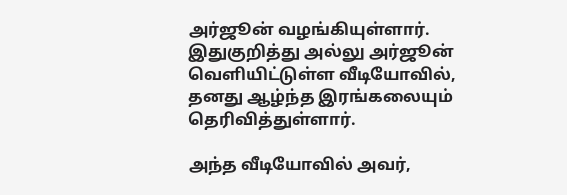அர்ஜூன் வழங்கியுள்ளார். இதுகுறித்து அல்லு அர்ஜூன் வெளியிட்டுள்ள வீடியோவில், தனது ஆழ்ந்த இரங்கலையும் தெரிவித்துள்ளார்.

அந்த வீடியோவில் அவர்,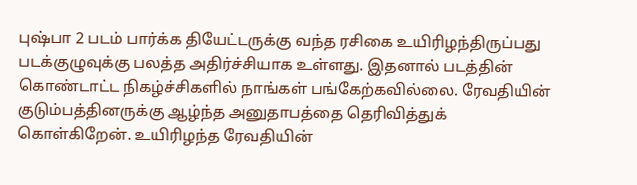புஷ்பா 2 படம் பார்க்க தியேட்டருக்கு வந்த ரசிகை உயிரிழந்திருப்பது படக்குழுவுக்கு பலத்த அதிர்ச்சியாக உள்ளது. இதனால் படத்தின் கொண்டாட்ட நிகழ்ச்சிகளில் நாங்கள் பங்கேற்கவில்லை. ரேவதியின் குடும்பத்தினருக்கு ஆழ்ந்த அனுதாபத்தை தெரிவித்துக் கொள்கிறேன். உயிரிழந்த ரேவதியின்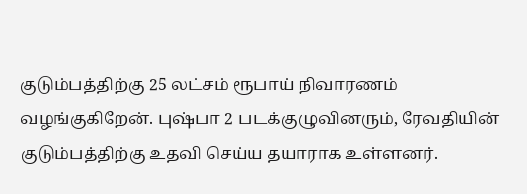குடும்பத்திற்கு 25 லட்சம் ரூபாய் நிவாரணம் வழங்குகிறேன். புஷ்பா 2 படக்குழுவினரும், ரேவதியின் குடும்பத்திற்கு உதவி செய்ய தயாராக உள்ளனர்.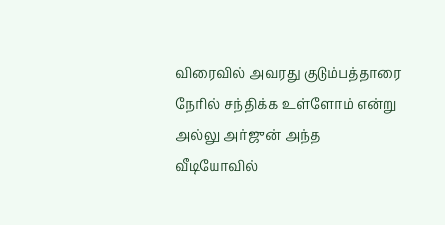விரைவில் அவரது குடும்பத்தாரை நேரில் சந்திக்க உள்ளோம் என்று அல்லு அர்ஜுன் அந்த வீடியோவில்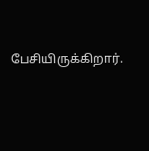பேசியிருக்கிறார்.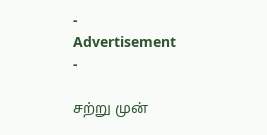- Advertisement -

சற்று முன்